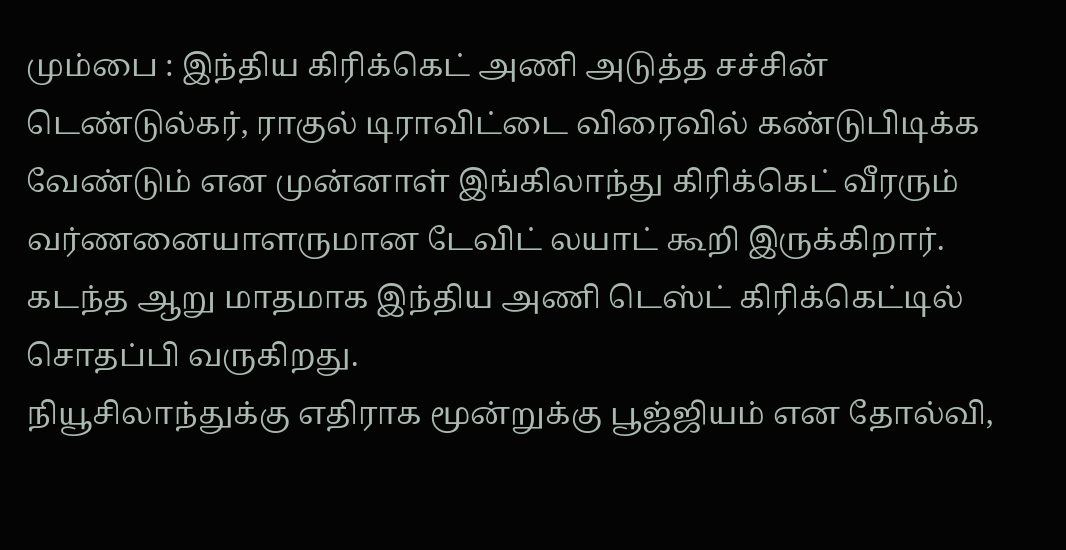மும்பை : இந்திய கிரிக்கெட் அணி அடுத்த சச்சின் டெண்டுல்கர், ராகுல் டிராவிட்டை விரைவில் கண்டுபிடிக்க வேண்டும் என முன்னாள் இங்கிலாந்து கிரிக்கெட் வீரரும் வர்ணனையாளருமான டேவிட் லயாட் கூறி இருக்கிறார். கடந்த ஆறு மாதமாக இந்திய அணி டெஸ்ட் கிரிக்கெட்டில் சொதப்பி வருகிறது.
நியூசிலாந்துக்கு எதிராக மூன்றுக்கு பூஜ்ஜியம் என தோல்வி,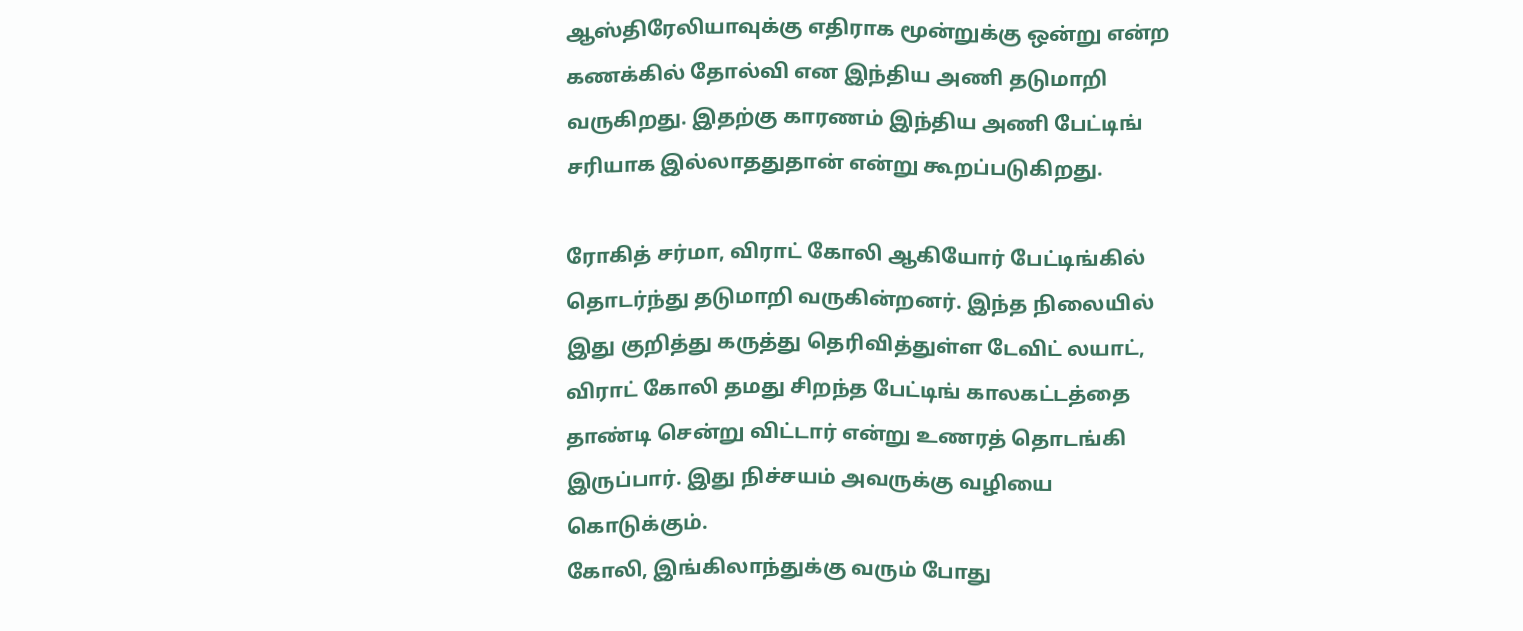ஆஸ்திரேலியாவுக்கு எதிராக மூன்றுக்கு ஒன்று என்ற கணக்கில் தோல்வி என இந்திய அணி தடுமாறி வருகிறது. இதற்கு காரணம் இந்திய அணி பேட்டிங் சரியாக இல்லாததுதான் என்று கூறப்படுகிறது.

ரோகித் சர்மா, விராட் கோலி ஆகியோர் பேட்டிங்கில் தொடர்ந்து தடுமாறி வருகின்றனர். இந்த நிலையில் இது குறித்து கருத்து தெரிவித்துள்ள டேவிட் லயாட், விராட் கோலி தமது சிறந்த பேட்டிங் காலகட்டத்தை தாண்டி சென்று விட்டார் என்று உணரத் தொடங்கி இருப்பார். இது நிச்சயம் அவருக்கு வழியை கொடுக்கும்.
கோலி, இங்கிலாந்துக்கு வரும் போது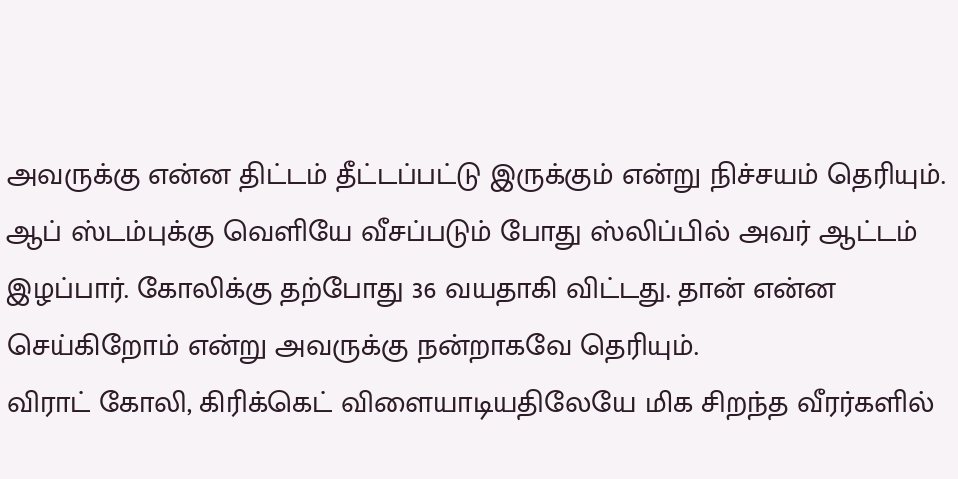அவருக்கு என்ன திட்டம் தீட்டப்பட்டு இருக்கும் என்று நிச்சயம் தெரியும். ஆப் ஸ்டம்புக்கு வெளியே வீசப்படும் போது ஸ்லிப்பில் அவர் ஆட்டம் இழப்பார். கோலிக்கு தற்போது 36 வயதாகி விட்டது. தான் என்ன செய்கிறோம் என்று அவருக்கு நன்றாகவே தெரியும்.
விராட் கோலி, கிரிக்கெட் விளையாடியதிலேயே மிக சிறந்த வீரர்களில்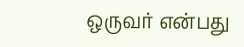ஒருவர் என்பது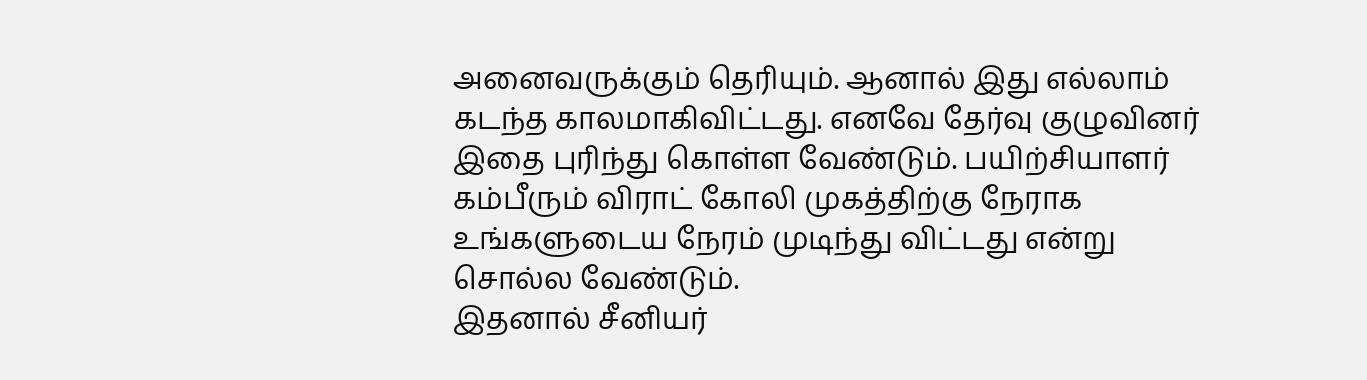அனைவருக்கும் தெரியும். ஆனால் இது எல்லாம் கடந்த காலமாகிவிட்டது. எனவே தேர்வு குழுவினர் இதை புரிந்து கொள்ள வேண்டும். பயிற்சியாளர் கம்பீரும் விராட் கோலி முகத்திற்கு நேராக உங்களுடைய நேரம் முடிந்து விட்டது என்று சொல்ல வேண்டும்.
இதனால் சீனியர்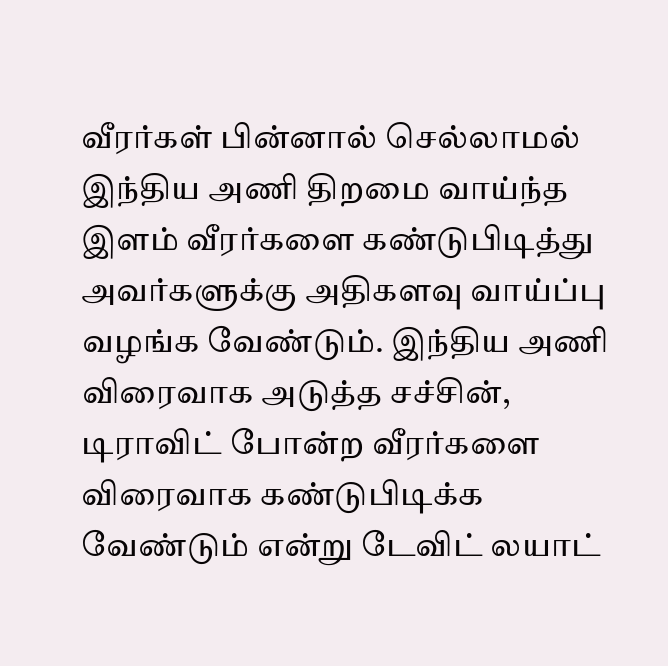வீரர்கள் பின்னால் செல்லாமல் இந்திய அணி திறமை வாய்ந்த இளம் வீரர்களை கண்டுபிடித்து அவர்களுக்கு அதிகளவு வாய்ப்பு வழங்க வேண்டும். இந்திய அணி விரைவாக அடுத்த சச்சின், டிராவிட் போன்ற வீரர்களை விரைவாக கண்டுபிடிக்க வேண்டும் என்று டேவிட் லயாட்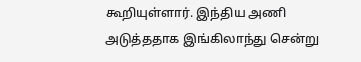கூறியுள்ளார். இந்திய அணி அடுத்ததாக இங்கிலாந்து சென்று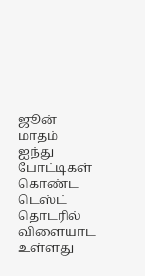ஜூன் மாதம் ஐந்து போட்டிகள் கொண்ட டெஸ்ட் தொடரில் விளையாட உள்ளது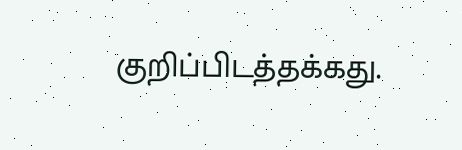குறிப்பிடத்தக்கது.